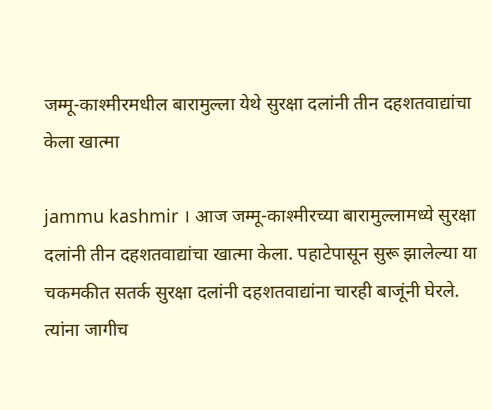जम्मू-काश्मीरमधील बारामुल्ला येथे सुरक्षा दलांनी तीन दहशतवाद्यांचा केला खात्मा

jammu kashmir । आज जम्मू-काश्मीरच्या बारामुल्लामध्ये सुरक्षा दलांनी तीन दहशतवाद्यांचा खात्मा केला. पहाटेपासून सुरू झालेल्या या चकमकीत सतर्क सुरक्षा दलांनी दहशतवाद्यांना चारही बाजूंनी घेरले. त्यांना जागीच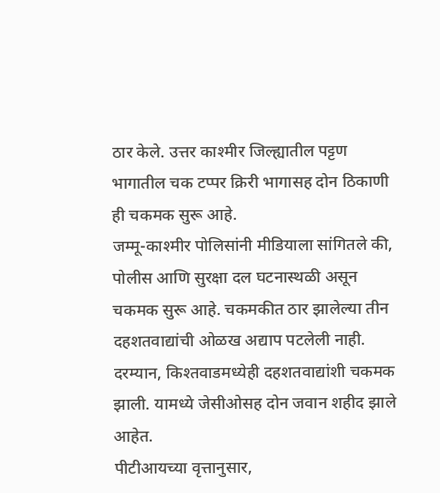ठार केले. उत्तर काश्मीर जिल्ह्यातील पट्टण भागातील चक टप्पर क्रिरी भागासह दोन ठिकाणी ही चकमक सुरू आहे.
जम्मू-काश्मीर पोलिसांनी मीडियाला सांगितले की, पोलीस आणि सुरक्षा दल घटनास्थळी असून चकमक सुरू आहे. चकमकीत ठार झालेल्या तीन दहशतवाद्यांची ओळख अद्याप पटलेली नाही. दरम्यान, किश्तवाडमध्येही दहशतवाद्यांशी चकमक झाली. यामध्ये जेसीओसह दोन जवान शहीद झाले आहेत.
पीटीआयच्या वृत्तानुसार,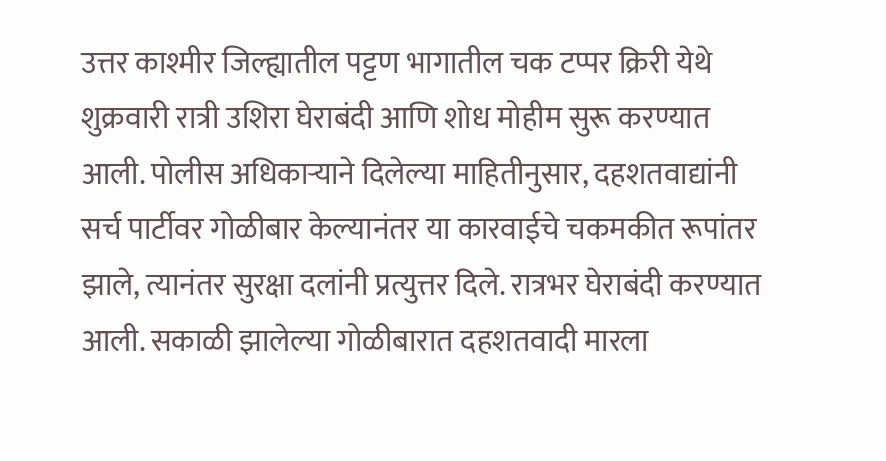उत्तर काश्मीर जिल्ह्यातील पट्टण भागातील चक टप्पर क्रिरी येथे शुक्रवारी रात्री उशिरा घेराबंदी आणि शोध मोहीम सुरू करण्यात आली. पोलीस अधिकाऱ्याने दिलेल्या माहितीनुसार, दहशतवाद्यांनी सर्च पार्टीवर गोळीबार केल्यानंतर या कारवाईचे चकमकीत रूपांतर झाले, त्यानंतर सुरक्षा दलांनी प्रत्युत्तर दिले. रात्रभर घेराबंदी करण्यात आली. सकाळी झालेल्या गोळीबारात दहशतवादी मारला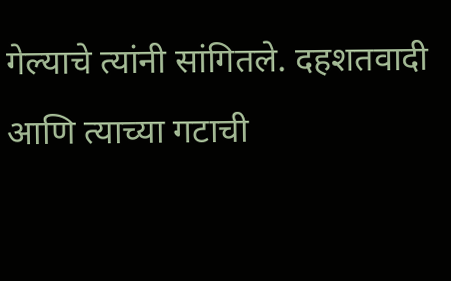गेल्याचे त्यांनी सांगितले. दहशतवादी आणि त्याच्या गटाची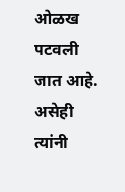ओळख पटवली जात आहे. असेही त्यांनी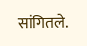सांगितले.